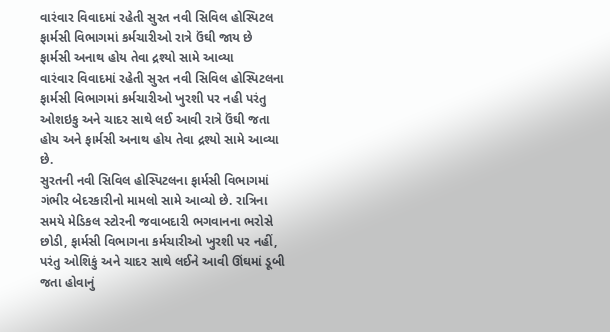વારંવાર વિવાદમાં રહેતી સુરત નવી સિવિલ હોસ્પિટલ
ફાર્મસી વિભાગમાં કર્મચારીઓ રાત્રે ઉંઘી જાય છે
ફાર્મસી અનાથ હોય તેવા દ્રશ્યો સામે આવ્યા
વારંવાર વિવાદમાં રહેતી સુરત નવી સિવિલ હોસ્પિટલના ફાર્મસી વિભાગમાં કર્મચારીઓ ખુરશી પર નહી પરંતુ ઓશઇકુ અને ચાદર સાથે લઈ આવી રાત્રે ઉંઘી જતા હોય અને ફાર્મસી અનાથ હોય તેવા દ્રશ્યો સામે આવ્યા છે.
સુરતની નવી સિવિલ હોસ્પિટલના ફાર્મસી વિભાગમાં ગંભીર બેદરકારીનો મામલો સામે આવ્યો છે. રાત્રિના સમયે મેડિકલ સ્ટોરની જવાબદારી ભગવાનના ભરોસે છોડી, ફાર્મસી વિભાગના કર્મચારીઓ ખુરશી પર નહીં, પરંતુ ઓશિકું અને ચાદર સાથે લઈને આવી ઊંઘમાં ડૂબી જતા હોવાનું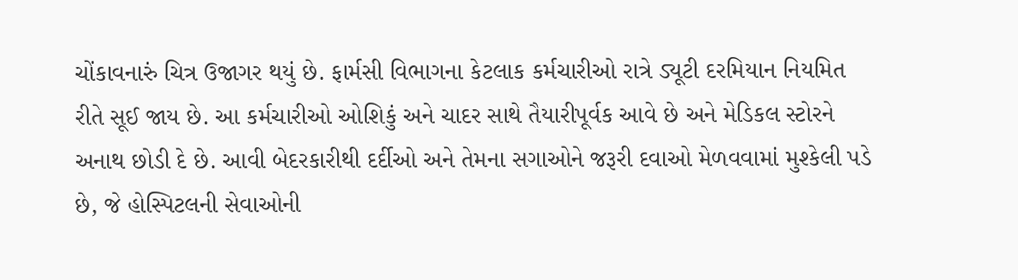ચોંકાવનારું ચિત્ર ઉજાગર થયું છે. ફાર્મસી વિભાગના કેટલાક કર્મચારીઓ રાત્રે ડ્યૂટી દરમિયાન નિયમિત રીતે સૂઈ જાય છે. આ કર્મચારીઓ ઓશિકું અને ચાદર સાથે તૈયારીપૂર્વક આવે છે અને મેડિકલ સ્ટોરને અનાથ છોડી દે છે. આવી બેદરકારીથી દર્દીઓ અને તેમના સગાઓને જરૂરી દવાઓ મેળવવામાં મુશ્કેલી પડે છે, જે હોસ્પિટલની સેવાઓની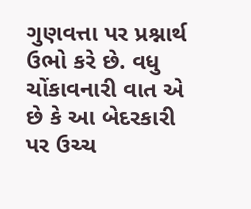ગુણવત્તા પર પ્રશ્નાર્થ ઉભો કરે છે. વધુ ચોંકાવનારી વાત એ છે કે આ બેદરકારી પર ઉચ્ચ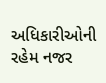અધિકારીઓની રહેમ નજર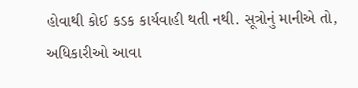હોવાથી કોઈ કડક કાર્યવાહી થતી નથી. સૂત્રોનું માનીએ તો, અધિકારીઓ આવા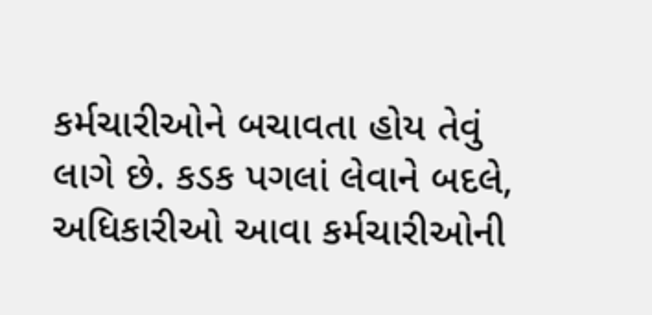કર્મચારીઓને બચાવતા હોય તેવું લાગે છે. કડક પગલાં લેવાને બદલે, અધિકારીઓ આવા કર્મચારીઓની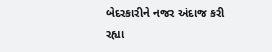બેદરકારીને નજર અંદાજ કરી રહ્યા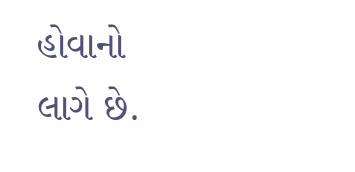હોવાનો લાગે છે.